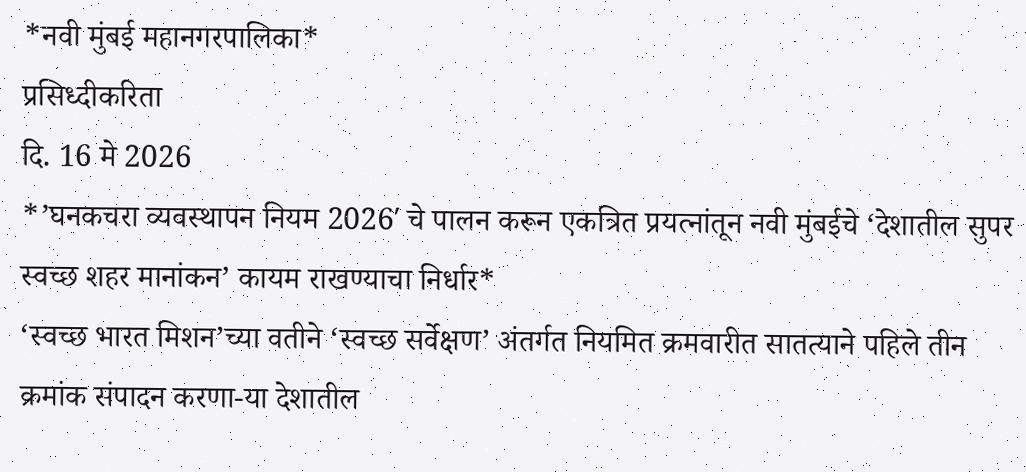*नवी मुंबई महानगरपालिका*
प्रसिध्दीकरिता
दि. 16 मे 2026
*’घनकचरा व्यवस्थापन नियम 2026′ चे पालन करून एकत्रित प्रयत्नांतून नवी मुंबईचे ‘देशातील सुपर स्वच्छ शहर मानांकन’ कायम राखण्याचा निर्धार*
‘स्वच्छ भारत मिशन’च्या वतीने ‘स्वच्छ सर्वेक्षण’ अंतर्गत नियमित क्रमवारीत सातत्याने पहिले तीन क्रमांक संपादन करणा-या देशातील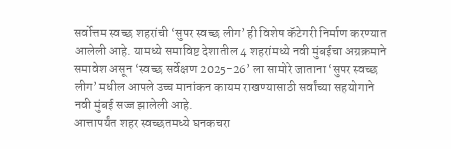सर्वोत्तम स्वच्छ शहरांची ‘सुपर स्वच्छ लीग’ ही विशेष कॅटेगरी निर्माण करण्यात आलेली आहे. यामध्ये समाविष्ट देशातील 4 शहरांमध्ये नवी मुंबईचा अग्रक्रमाने समावेश असून ‘स्वच्छ सर्वेक्षण 2025-26’ ला सामोरे जाताना ‘सुपर स्वच्छ लीग’ मधील आपले उच्च मानांकन कायम राखण्यासाठी सर्वांच्या सहयोगाने नवी मुंबई सज्ज झालेली आहे.
आत्तापर्यंत शहर स्वच्छतमध्ये घनकचरा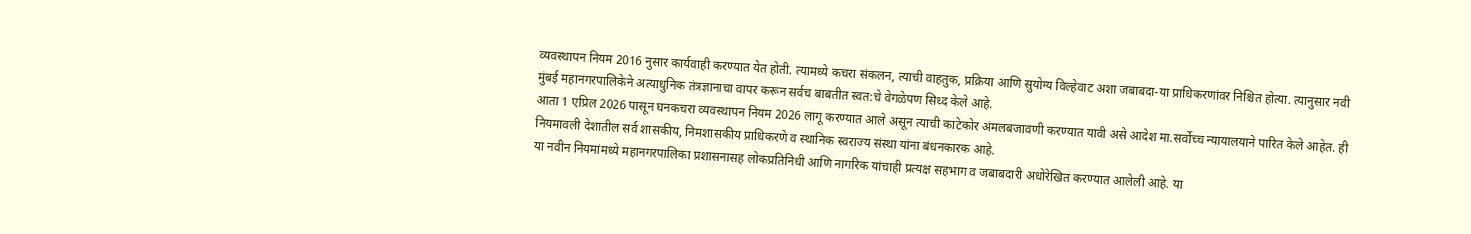व्यवस्थापन नियम 2016 नुसार कार्यवाही करण्यात येत होती. त्यामध्ये कचरा संकलन, त्याची वाहतुक, प्रक्रिया आणि सुयोग्य विल्हेवाट अशा जबाबदा-या प्राधिकरणांवर निश्चित होत्या. त्यानुसार नवी मुंबई महानगरपालिकेने अत्याधुनिक तंत्रज्ञानाचा वापर करून सर्वच बाबतीत स्वत:चे वेगळेपण सिध्द केले आहे.
आता 1 एप्रिल 2026 पासून घनकचरा व्यवस्थापन नियम 2026 लागू करण्यात आले असून त्याची काटेकोर अंमलबजावणी करण्यात यावी असे आदेश मा.सर्वोच्च न्यायालयाने पारित केले आहेत. ही नियमावली देशातील सर्व शासकीय, निमशासकीय प्राधिकरणे व स्थानिक स्वराज्य संस्था यांना बंधनकारक आहे.
या नवीन नियमांमध्ये महानगरपालिका प्रशासनासह लोकप्रतिनिधी आणि नागरिक यांचाही प्रत्यक्ष सहभाग व जबाबदारी अधोरेखित करण्यात आलेली आहे. या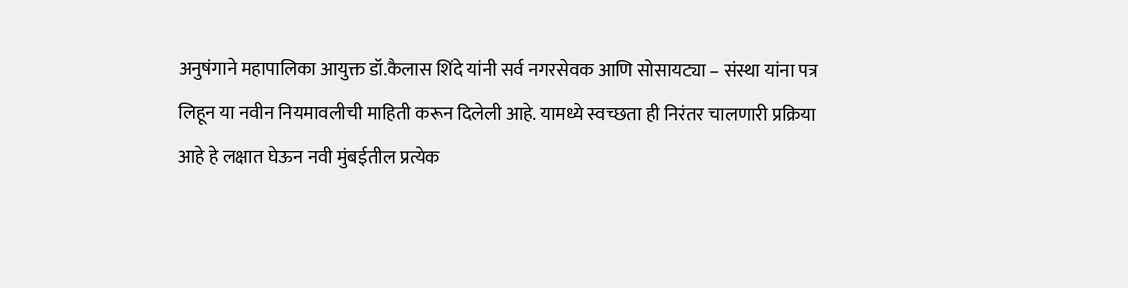अनुषंगाने महापालिका आयुक्त डॉ.कैलास शिंदे यांनी सर्व नगरसेवक आणि सोसायट्या – संस्था यांना पत्र लिहून या नवीन नियमावलीची माहिती करून दिलेली आहे. यामध्ये स्वच्छता ही निरंतर चालणारी प्रक्रिया आहे हे लक्षात घेऊन नवी मुंबईतील प्रत्येक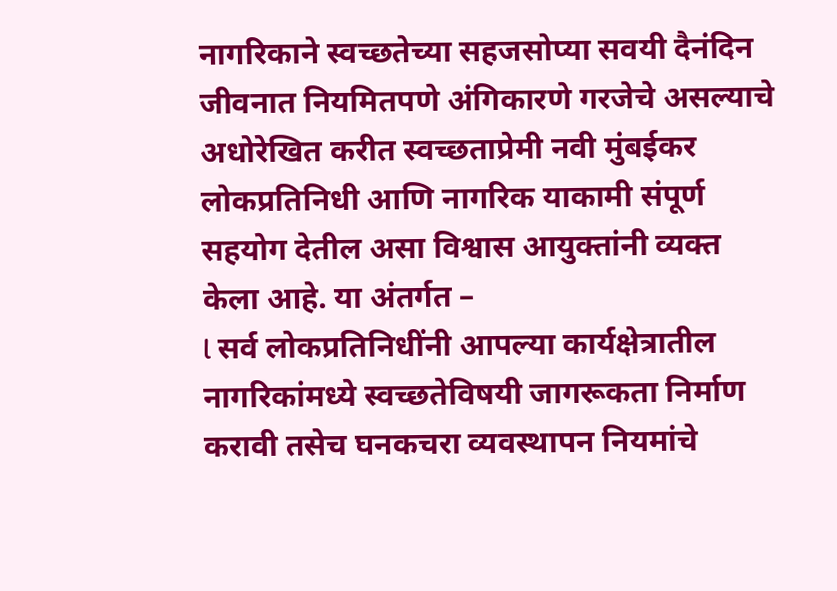नागरिकाने स्वच्छतेच्या सहजसोप्या सवयी दैनंदिन जीवनात नियमितपणे अंगिकारणे गरजेचे असल्याचे अधोरेखित करीत स्वच्छताप्रेमी नवी मुंबईकर लोकप्रतिनिधी आणि नागरिक याकामी संपूर्ण सहयोग देतील असा विश्वास आयुक्तांनी व्यक्त केला आहे. या अंतर्गत –
l सर्व लोकप्रतिनिधींनी आपल्या कार्यक्षेत्रातील नागरिकांमध्ये स्वच्छतेविषयी जागरूकता निर्माण करावी तसेच घनकचरा व्यवस्थापन नियमांचे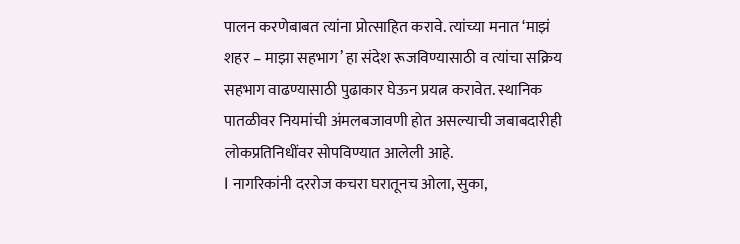पालन करणेबाबत त्यांना प्रोत्साहित करावे. त्यांच्या मनात ‘माझं शहर – माझा सहभाग’ हा संदेश रूजविण्यासाठी व त्यांचा सक्रिय सहभाग वाढण्यासाठी पुढाकार घेऊन प्रयत्न करावेत. स्थानिक पातळीवर नियमांची अंमलबजावणी होत असल्याची जबाबदारीही लोकप्रतिनिधींवर सोपविण्यात आलेली आहे.
l नागरिकांनी दररोज कचरा घरातूनच ओला, सुका,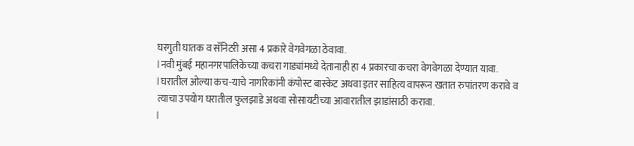घरगुती घातक व सॅनिटरी असा 4 प्रकारे वेगवेगळा ठेवावा.
l नवी मुंबई महानगरपालिकेच्या कचरा गाड्यांमध्ये देतानाही हा 4 प्रकारचा कचरा वेगवेगळा देण्यात यावा.
l घरातील ओल्या कच-याचे नागरिकांनी कंपोस्ट बास्केट अथवा इतर साहित्य वापरून खतात रुपांतरण करावे व
त्याचा उपयोग घरातील फुलझाडे अथवा सोसायटीच्या आवारातील झाडांसाठी करावा.
l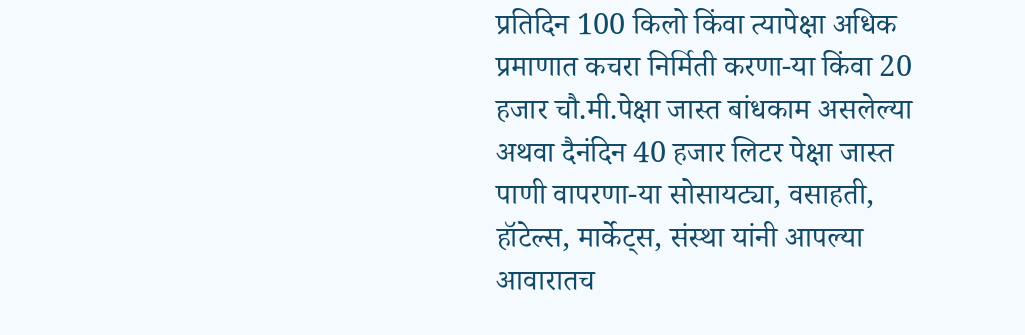प्रतिदिन 100 किलो किंवा त्यापेक्षा अधिक प्रमाणात कचरा निर्मिती करणा-या किंवा 20 हजार चौ.मी.पेक्षा जास्त बांधकाम असलेल्या अथवा दैनंदिन 40 हजार लिटर पेक्षा जास्त पाणी वापरणा-या सोसायट्या, वसाहती, हॉटेल्स, मार्केट्स, संस्था यांनी आपल्या आवारातच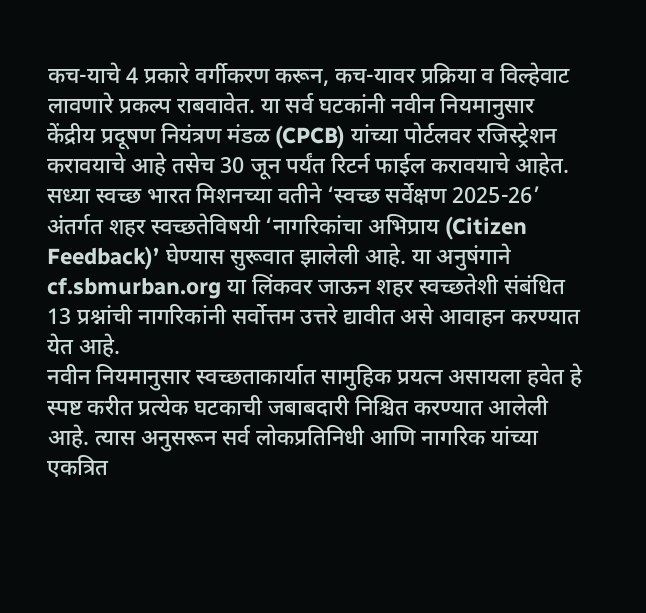कच-याचे 4 प्रकारे वर्गीकरण करून, कच-यावर प्रक्रिया व विल्हेवाट लावणारे प्रकल्प राबवावेत. या सर्व घटकांनी नवीन नियमानुसार केंद्रीय प्रदूषण नियंत्रण मंडळ (CPCB) यांच्या पोर्टलवर रजिस्ट्रेशन करावयाचे आहे तसेच 30 जून पर्यंत रिटर्न फाईल करावयाचे आहेत.
सध्या स्वच्छ भारत मिशनच्या वतीने ‘स्वच्छ सर्वेक्षण 2025-26’ अंतर्गत शहर स्वच्छतेविषयी ‘नागरिकांचा अभिप्राय (Citizen Feedback)’ घेण्यास सुरूवात झालेली आहे. या अनुषंगाने cf.sbmurban.org या लिंकवर जाऊन शहर स्वच्छतेशी संबंधित 13 प्रश्नांची नागरिकांनी सर्वोत्तम उत्तरे द्यावीत असे आवाहन करण्यात येत आहे.
नवीन नियमानुसार स्वच्छताकार्यात सामुहिक प्रयत्न असायला हवेत हे स्पष्ट करीत प्रत्येक घटकाची जबाबदारी निश्चित करण्यात आलेली आहे. त्यास अनुसरून सर्व लोकप्रतिनिधी आणि नागरिक यांच्या एकत्रित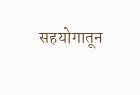सहयोगातून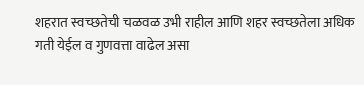शहरात स्वच्छतेची चळवळ उभी राहील आणि शहर स्वच्छतेला अधिक गती येईल व गुणवत्ता वाढेल असा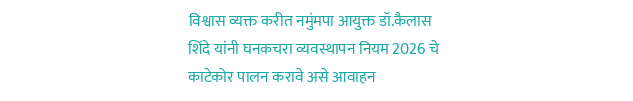विश्वास व्यक्त करीत नमुंमपा आयुक्त डॉ.कैलास शिंदे यांनी घनकचरा व्यवस्थापन नियम 2026 चे काटेकोर पालन करावे असे आवाहन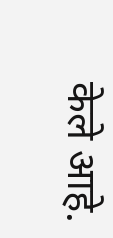केले आहे.